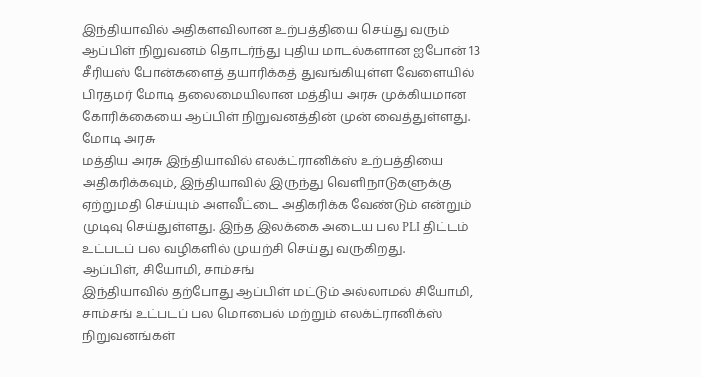இந்தியாவில் அதிகளவிலான உற்பத்தியை செய்து வரும் ஆப்பிள் நிறுவனம் தொடர்ந்து புதிய மாடல்களான ஐபோன் 13 சீரியஸ் போன்களைத் தயாரிக்கத் துவங்கியுள்ள வேளையில் பிரதமர் மோடி தலைமையிலான மத்திய அரசு முக்கியமான கோரிக்கையை ஆப்பிள் நிறுவனத்தின் முன் வைத்துள்ளது.
மோடி அரசு
மத்திய அரசு இந்தியாவில் எலக்ட்ரானிக்ஸ் உற்பத்தியை அதிகரிக்கவும், இந்தியாவில் இருந்து வெளிநாடுகளுக்கு ஏற்றுமதி செய்யும் அளவீட்டை அதிகரிக்க வேண்டும் என்றும் முடிவு செய்துள்ளது. இந்த இலக்கை அடைய பல PLI திட்டம் உட்படப் பல வழிகளில் முயற்சி செய்து வருகிறது.
ஆப்பிள், சியோமி, சாம்சங்
இந்தியாவில் தற்போது ஆப்பிள் மட்டும் அல்லாமல் சியோமி, சாம்சங் உட்படப் பல மொபைல் மற்றும் எலக்ட்ரானிக்ஸ் நிறுவனங்கள்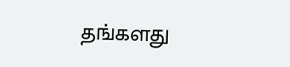தங்களது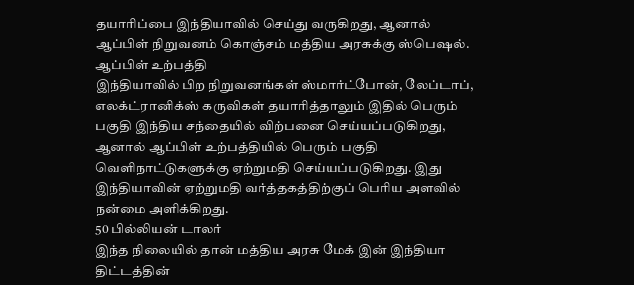தயாரிப்பை இந்தியாவில் செய்து வருகிறது, ஆனால் ஆப்பிள் நிறுவனம் கொஞ்சம் மத்திய அரசுக்கு ஸ்பெஷல்.
ஆப்பிள் உற்பத்தி
இந்தியாவில் பிற நிறுவனங்கள் ஸ்மார்ட்போன், லேப்டாப், எலக்ட்ரானிக்ஸ் கருவிகள் தயாரித்தாலும் இதில் பெரும் பகுதி இந்திய சந்தையில் விற்பனை செய்யப்படுகிறது, ஆனால் ஆப்பிள் உற்பத்தியில் பெரும் பகுதி வெளிநாட்டுகளுக்கு ஏற்றுமதி செய்யப்படுகிறது. இது இந்தியாவின் ஏற்றுமதி வர்த்தகத்திற்குப் பெரிய அளவில் நன்மை அளிக்கிறது.
50 பில்லியன் டாலர்
இந்த நிலையில் தான் மத்திய அரசு மேக் இன் இந்தியா திட்டத்தின்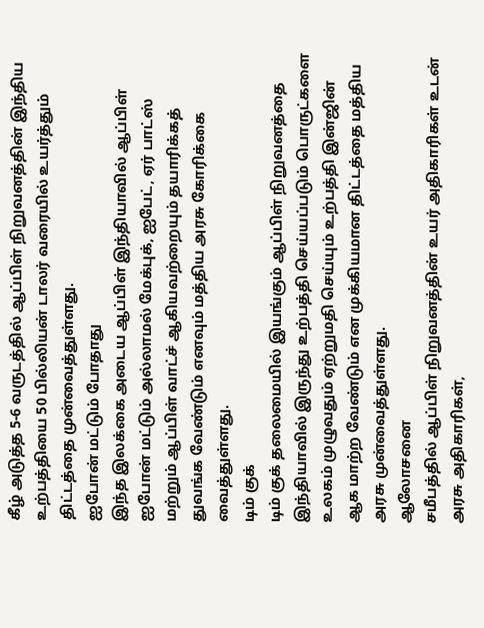கீழ் அடுத்த 5-6 வருடத்தில் ஆப்பிள் நிறுவனத்தின் இந்திய உற்பத்தியை 50 பில்லியன் டாலர் வரையில் உயர்த்தும் திட்டத்தை முன்வைத்துள்ளது.
ஐபோன் மட்டும் போதாது
இந்த இலக்கை அடைய ஆப்பிள் இந்தியாவில் ஆப்பிள் ஐபோன் மட்டும் அல்லாமல் மேக்புக், ஐபேட், ஏர் பாட்ஸ் மற்றும் ஆப்பிள் வாட்ச் ஆகியவற்றையும் தயாரிக்கத் துவங்க வேண்டும் எனவும் மத்திய அரசு கோரிக்கை வைத்துள்ளது.
டிம் குக்
டிம் குக் தலைமையில் இயங்கும் ஆப்பிள் நிறுவனத்தை இந்தியாவில் இருந்து உற்பத்தி செய்யப்படும் பொருட்களை உலகம் முழுவதும் ஏற்றுமதி செய்யும் உற்பத்தி இன்ஜின் ஆக மாற்ற வேண்டும் என முக்கியமான திட்டத்தை மத்திய அரசு முன்வைத்துள்ளது.
ஆலோசனை
சமீபத்தில் ஆப்பிள் நிறுவனத்தின் உயர் அதிகாரிகள் உடன் அரசு அதிகாரிகள்,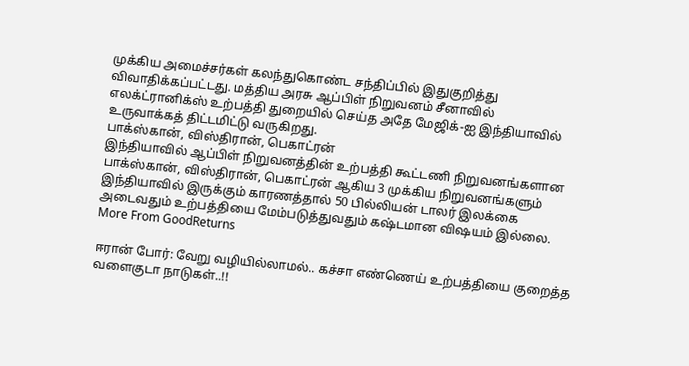முக்கிய அமைச்சர்கள் கலந்துகொண்ட சந்திப்பில் இதுகுறித்து விவாதிக்கப்பட்டது. மத்திய அரசு ஆப்பிள் நிறுவனம் சீனாவில் எலக்ட்ரானிக்ஸ் உற்பத்தி துறையில் செய்த அதே மேஜிக்-ஐ இந்தியாவில் உருவாக்கத் திட்டமிட்டு வருகிறது.
பாக்ஸ்கான், விஸ்திரான், பெகாட்ரன்
இந்தியாவில் ஆப்பிள் நிறுவனத்தின் உற்பத்தி கூட்டணி நிறுவனங்களான பாக்ஸ்கான், விஸ்திரான், பெகாட்ரன் ஆகிய 3 முக்கிய நிறுவனங்களும் இந்தியாவில் இருக்கும் காரணத்தால் 50 பில்லியன் டாலர் இலக்கை அடைவதும் உற்பத்தியை மேம்படுத்துவதும் கஷ்டமான விஷயம் இல்லை.
More From GoodReturns

ஈரான் போர்: வேறு வழியில்லாமல்.. கச்சா எண்ணெய் உற்பத்தியை குறைத்த வளைகுடா நாடுகள்..!!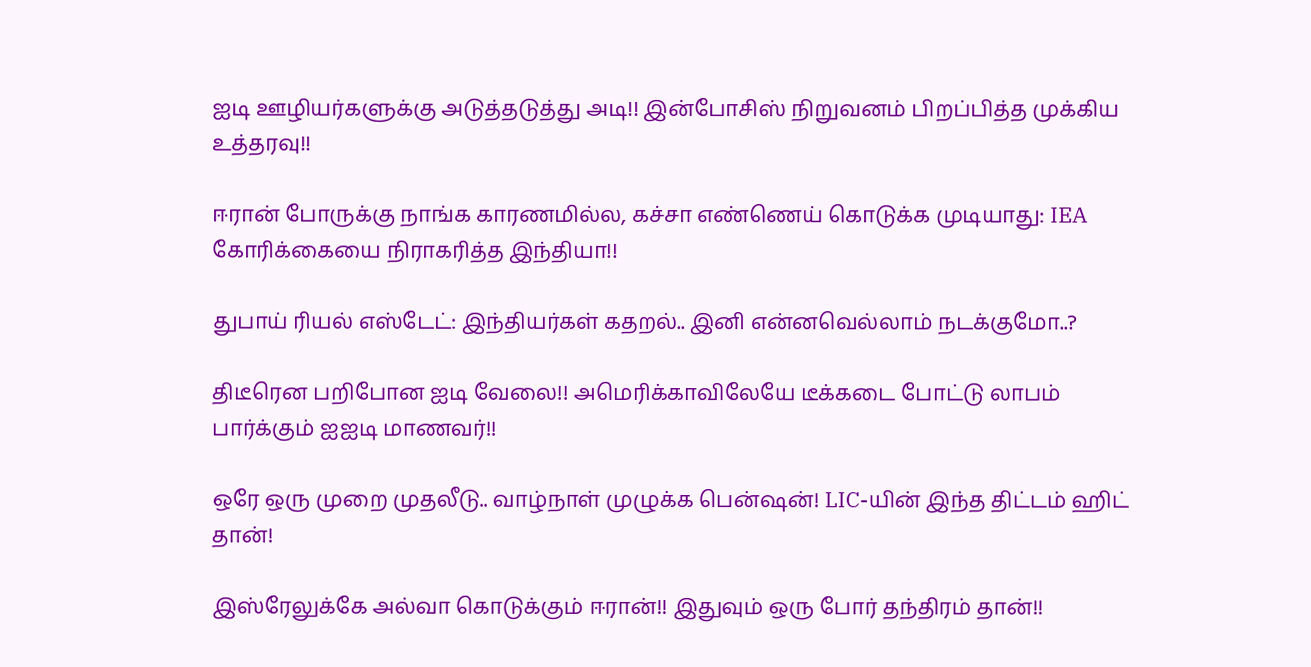ஐடி ஊழியர்களுக்கு அடுத்தடுத்து அடி!! இன்போசிஸ் நிறுவனம் பிறப்பித்த முக்கிய உத்தரவு!!

ஈரான் போருக்கு நாங்க காரணமில்ல, கச்சா எண்ணெய் கொடுக்க முடியாது: IEA கோரிக்கையை நிராகரித்த இந்தியா!!

துபாய் ரியல் எஸ்டேட்: இந்தியர்கள் கதறல்.. இனி என்னவெல்லாம் நடக்குமோ..?

திடீரென பறிபோன ஐடி வேலை!! அமெரிக்காவிலேயே டீக்கடை போட்டு லாபம் பார்க்கும் ஐஐடி மாணவர்!!

ஒரே ஒரு முறை முதலீடு.. வாழ்நாள் முழுக்க பென்ஷன்! LIC-யின் இந்த திட்டம் ஹிட் தான்!

இஸ்ரேலுக்கே அல்வா கொடுக்கும் ஈரான்!! இதுவும் ஒரு போர் தந்திரம் தான்!!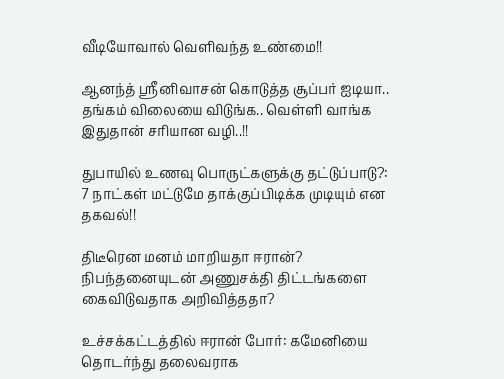வீடியோவால் வெளிவந்த உண்மை!!

ஆனந்த் ஸ்ரீனிவாசன் கொடுத்த சூப்பர் ஐடியா.. தங்கம் விலையை விடுங்க.. வெள்ளி வாங்க இதுதான் சரியான வழி..!!

துபாயில் உணவு பொருட்களுக்கு தட்டுப்பாடு?: 7 நாட்கள் மட்டுமே தாக்குப்பிடிக்க முடியும் என தகவல்!!

திடீரென மனம் மாறியதா ஈரான்? நிபந்தனையுடன் அணுசக்தி திட்டங்களை கைவிடுவதாக அறிவித்ததா?

உச்சக்கட்டத்தில் ஈரான் போர்: கமேனியை தொடர்ந்து தலைவராக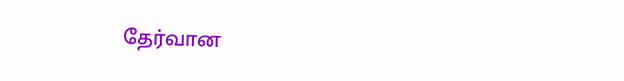தேர்வான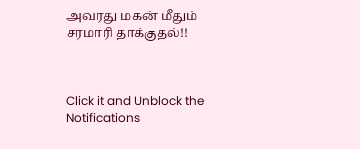அவரது மகன் மீதும் சரமாரி தாக்குதல்!!



Click it and Unblock the Notifications